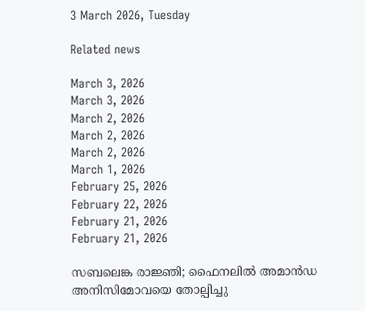3 March 2026, Tuesday

Related news

March 3, 2026
March 3, 2026
March 2, 2026
March 2, 2026
March 2, 2026
March 1, 2026
February 25, 2026
February 22, 2026
February 21, 2026
February 21, 2026

സബലെങ്ക രാജ്ഞി; ഫൈനലില്‍ അമാൻഡ അനിസിമോവയെ തോല്പിച്ചു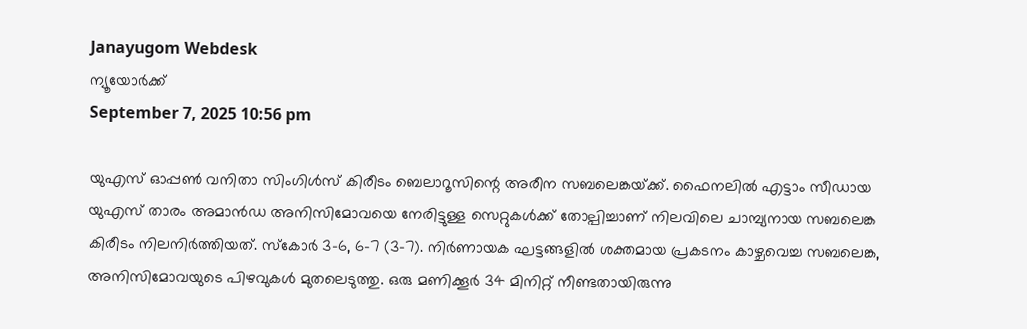Janayugom Webdesk
ന്യൂയോർക്ക്
September 7, 2025 10:56 pm

യുഎസ് ഓപ്പൺ വനിതാ സിംഗിൾസ് കിരീടം ബെലാറൂസിന്റെ അരീന സബലെങ്കയ്‌ക്ക്. ഫൈനലിൽ എട്ടാം സീഡായ യുഎസ് താരം അമാൻഡ അനിസിമോവയെ നേരിട്ടുള്ള സെറ്റുകൾക്ക് തോല്പിച്ചാണ് നിലവിലെ ചാമ്പ്യനായ സബലെങ്ക കിരീടം നിലനിർത്തിയത്. സ്കോർ 3–6, 6–7 (3–7). നിർണായക ഘട്ടങ്ങളിൽ ശക്തമായ പ്രകടനം കാഴ്ചവെച്ച സബലെങ്ക, അനിസിമോവയുടെ പിഴവുകൾ മുതലെടുത്തു. ഒരു മണിക്കൂർ 34 മിനിറ്റ് നീണ്ടതായിരുന്നു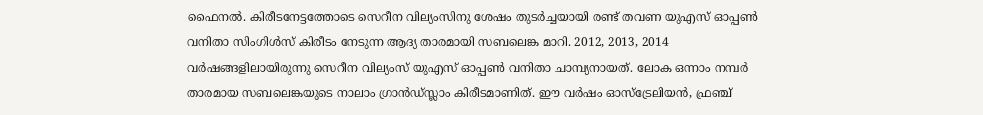ഫൈനല്‍. കിരീടനേട്ടത്തോടെ സെറീന വില്യംസിനു ശേഷം തുടർച്ചയായി രണ്ട് തവണ യുഎസ് ഓപ്പൺ വനിതാ സിംഗിൾസ് കിരീടം നേടുന്ന ആദ്യ താരമായി സബലെങ്ക മാറി. 2012, 2013, 2014 വർഷങ്ങളിലായിരുന്നു സെറീന വില്യംസ് യുഎസ് ഓപ്പൺ വനിതാ ചാമ്പ്യനായത്. ലോക ഒന്നാം നമ്പർ താരമായ സബലെങ്കയുടെ നാലാം ഗ്രാന്‍ഡ്സ്ലാം കിരീടമാണിത്. ഈ വർഷം ഓസ്ട്രേലിയൻ, ഫ്രഞ്ച്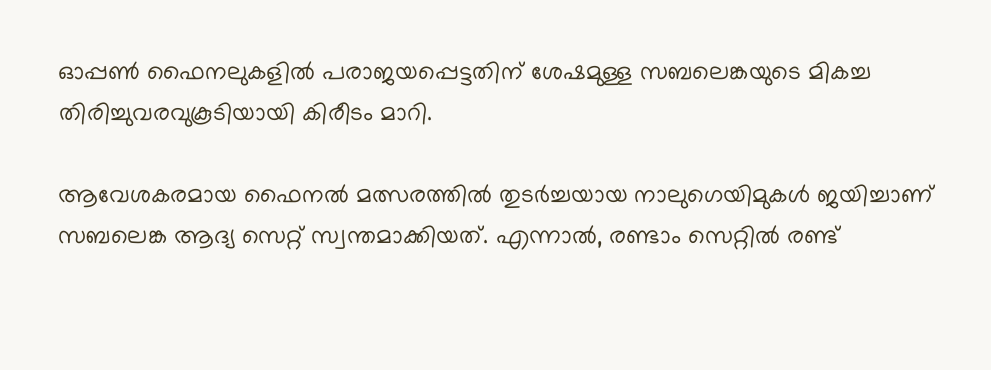ഓപ്പൺ ഫൈനലുകളിൽ പരാജയപ്പെട്ടതിന് ശേഷമുള്ള സബലെങ്കയുടെ മികച്ച തിരിച്ചുവരവുകൂടിയായി കിരീടം മാറി.

ആവേശകരമായ ഫൈനല്‍ മത്സരത്തില്‍ തുടര്‍ച്ചയായ നാലുഗെയിമുകള്‍ ജയിച്ചാണ് സബലെങ്ക ആദ്യ സെറ്റ് സ്വന്തമാക്കിയത്. എന്നാല്‍, രണ്ടാം സെറ്റില്‍ രണ്ട്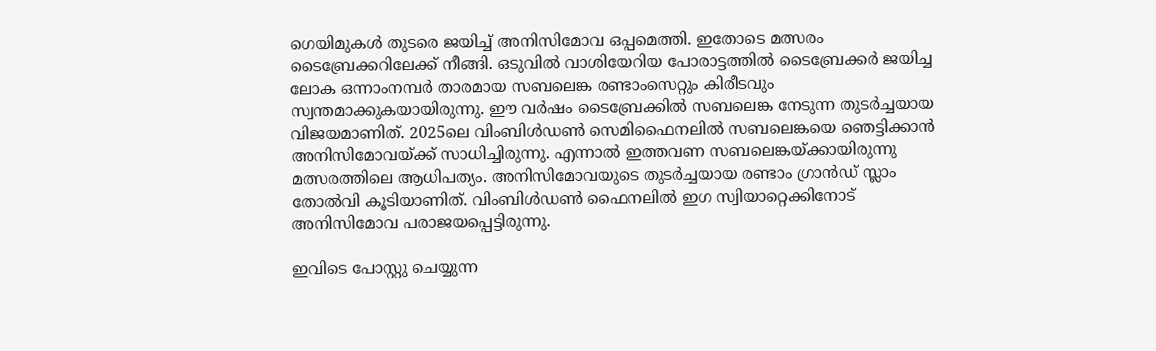ഗെയിമുകൾ തുടരെ ജയിച്ച് അനിസിമോവ ഒപ്പമെത്തി. ഇതോടെ മത്സരം ടൈബ്രേക്കറിലേക്ക് നീങ്ങി. ഒടുവില്‍ വാശിയേറിയ പോരാട്ടത്തില്‍ ടൈബ്രേക്കര്‍ ജയിച്ച ലോക ഒന്നാംനമ്പര്‍ താരമായ സബലെങ്ക രണ്ടാംസെറ്റും കിരീടവും സ്വന്തമാക്കുകയായിരുന്നു. ഈ വർഷം ടൈബ്രേക്കിൽ സബലെങ്ക നേടുന്ന തുടർച്ചയായ വിജയമാണിത്. 2025ലെ വിംബിൾഡൺ സെമിഫൈനലിൽ സബലെങ്കയെ ഞെട്ടിക്കാന്‍ അനിസിമോവയ്ക്ക് സാധിച്ചിരുന്നു. എന്നാല്‍ ഇത്തവണ സബലെങ്കയ്ക്കായിരുന്നു മത്സരത്തിലെ ആധിപത്യം. അനിസിമോവയുടെ തുടര്‍ച്ചയായ രണ്ടാം ഗ്രാന്‍ഡ് സ്ലാം തോല്‍വി കൂടിയാണിത്. വിംബിൾഡൺ ഫൈനലില്‍ ഇഗ സ്വിയാറ്റെക്കിനോട് അനിസിമോവ പരാജയപ്പെട്ടിരുന്നു.

ഇവിടെ പോസ്റ്റു ചെയ്യുന്ന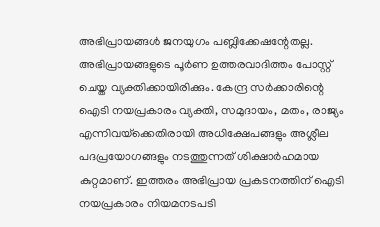അഭിപ്രായങ്ങള്‍ ജനയുഗം പബ്ലിക്കേഷന്റേതല്ല. അഭിപ്രായങ്ങളുടെ പൂര്‍ണ ഉത്തരവാദിത്തം പോസ്റ്റ് ചെയ്ത വ്യക്തിക്കായിരിക്കും. കേന്ദ്ര സര്‍ക്കാരിന്റെ ഐടി നയപ്രകാരം വ്യക്തി, സമുദായം, മതം, രാജ്യം എന്നിവയ്‌ക്കെതിരായി അധിക്ഷേപങ്ങളും അശ്ലീല പദപ്രയോഗങ്ങളും നടത്തുന്നത് ശിക്ഷാര്‍ഹമായ കുറ്റമാണ്. ഇത്തരം അഭിപ്രായ പ്രകടനത്തിന് ഐടി നയപ്രകാരം നിയമനടപടി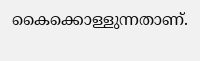കൈക്കൊള്ളുന്നതാണ്.